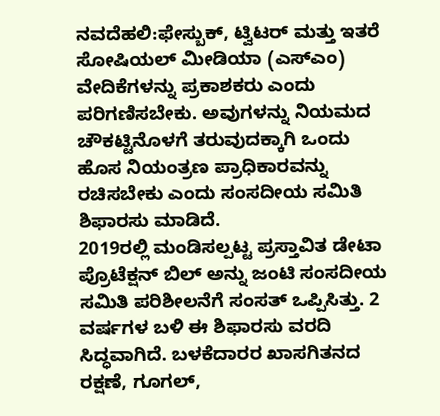ನವದೆಹಲಿ:ಫೇಸ್ಬುಕ್, ಟ್ವಿಟರ್ ಮತ್ತು ಇತರೆ ಸೋಷಿಯಲ್ ಮೀಡಿಯಾ (ಎಸ್ಎಂ) ವೇದಿಕೆಗಳನ್ನು ಪ್ರಕಾಶಕರು ಎಂದು ಪರಿಗಣಿಸಬೇಕು. ಅವುಗಳನ್ನು ನಿಯಮದ ಚೌಕಟ್ಟಿನೊಳಗೆ ತರುವುದಕ್ಕಾಗಿ ಒಂದು ಹೊಸ ನಿಯಂತ್ರಣ ಪ್ರಾಧಿಕಾರವನ್ನು ರಚಿಸಬೇಕು ಎಂದು ಸಂಸದೀಯ ಸಮಿತಿ ಶಿಫಾರಸು ಮಾಡಿದೆ.
2019ರಲ್ಲಿ ಮಂಡಿಸಲ್ಪಟ್ಟ ಪ್ರಸ್ತಾವಿತ ಡೇಟಾ ಪ್ರೊಟೆಕ್ಷನ್ ಬಿಲ್ ಅನ್ನು ಜಂಟಿ ಸಂಸದೀಯ ಸಮಿತಿ ಪರಿಶೀಲನೆಗೆ ಸಂಸತ್ ಒಪ್ಪಿಸಿತ್ತು. 2 ವರ್ಷಗಳ ಬಳಿ ಈ ಶಿಫಾರಸು ವರದಿ ಸಿದ್ಧವಾಗಿದೆ. ಬಳಕೆದಾರರ ಖಾಸಗಿತನದ ರಕ್ಷಣೆ, ಗೂಗಲ್,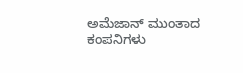ಅಮೆಜಾನ್ ಮುಂತಾದ ಕಂಪನಿಗಳು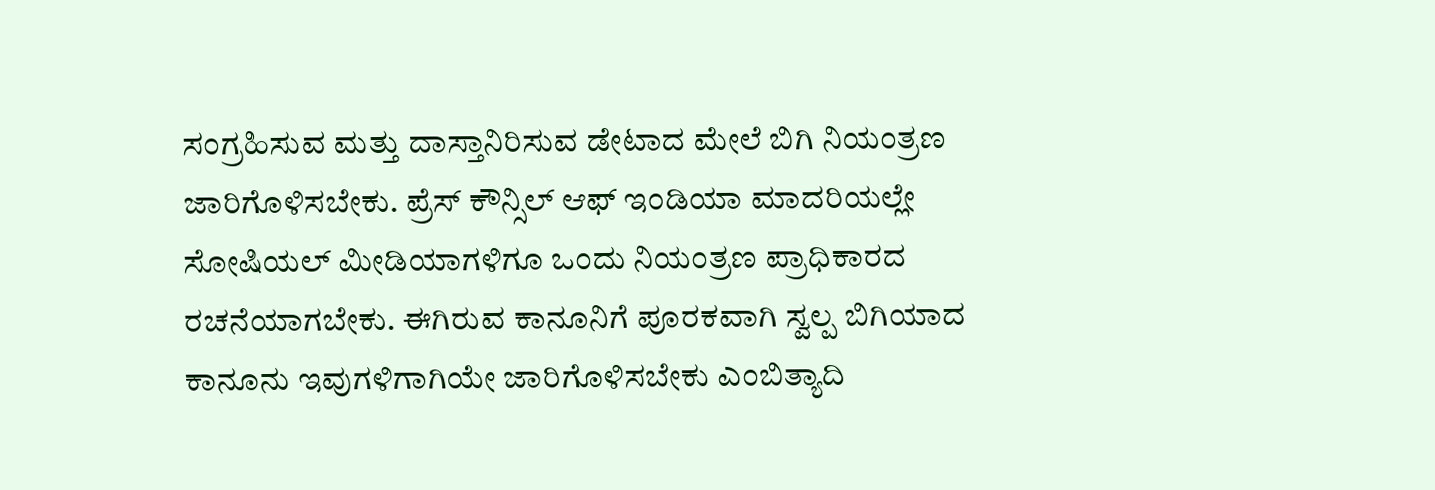ಸಂಗ್ರಹಿಸುವ ಮತ್ತು ದಾಸ್ತಾನಿರಿಸುವ ಡೇಟಾದ ಮೇಲೆ ಬಿಗಿ ನಿಯಂತ್ರಣ ಜಾರಿಗೊಳಿಸಬೇಕು. ಪ್ರೆಸ್ ಕೌನ್ಸಿಲ್ ಆಫ್ ಇಂಡಿಯಾ ಮಾದರಿಯಲ್ಲೇ ಸೋಷಿಯಲ್ ಮೀಡಿಯಾಗಳಿಗೂ ಒಂದು ನಿಯಂತ್ರಣ ಪ್ರಾಧಿಕಾರದ ರಚನೆಯಾಗಬೇಕು. ಈಗಿರುವ ಕಾನೂನಿಗೆ ಪೂರಕವಾಗಿ ಸ್ವಲ್ಪ ಬಿಗಿಯಾದ ಕಾನೂನು ಇವುಗಳಿಗಾಗಿಯೇ ಜಾರಿಗೊಳಿಸಬೇಕು ಎಂಬಿತ್ಯಾದಿ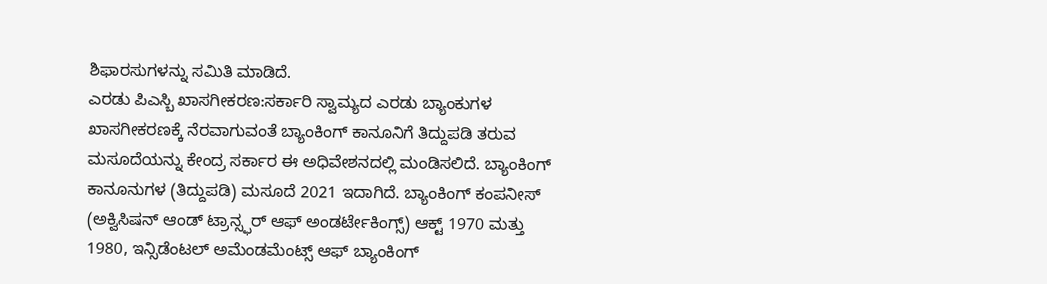ಶಿಫಾರಸುಗಳನ್ನು ಸಮಿತಿ ಮಾಡಿದೆ.
ಎರಡು ಪಿಎಸ್ಬಿ ಖಾಸಗೀಕರಣ:ಸರ್ಕಾರಿ ಸ್ವಾಮ್ಯದ ಎರಡು ಬ್ಯಾಂಕುಗಳ ಖಾಸಗೀಕರಣಕ್ಕೆ ನೆರವಾಗುವಂತೆ ಬ್ಯಾಂಕಿಂಗ್ ಕಾನೂನಿಗೆ ತಿದ್ದುಪಡಿ ತರುವ ಮಸೂದೆಯನ್ನು ಕೇಂದ್ರ ಸರ್ಕಾರ ಈ ಅಧಿವೇಶನದಲ್ಲಿ ಮಂಡಿಸಲಿದೆ. ಬ್ಯಾಂಕಿಂಗ್ ಕಾನೂನುಗಳ (ತಿದ್ದುಪಡಿ) ಮಸೂದೆ 2021 ಇದಾಗಿದೆ. ಬ್ಯಾಂಕಿಂಗ್ ಕಂಪನೀಸ್ (ಅಕ್ವಿಸಿಷನ್ ಆಂಡ್ ಟ್ರಾನ್ಸ್ಫರ್ ಆಫ್ ಅಂಡರ್ಟೇಕಿಂಗ್ಸ್) ಆಕ್ಟ್ 1970 ಮತ್ತು 1980, ಇನ್ಸಿಡೆಂಟಲ್ ಅಮೆಂಡಮೆಂಟ್ಸ್ ಆಫ್ ಬ್ಯಾಂಕಿಂಗ್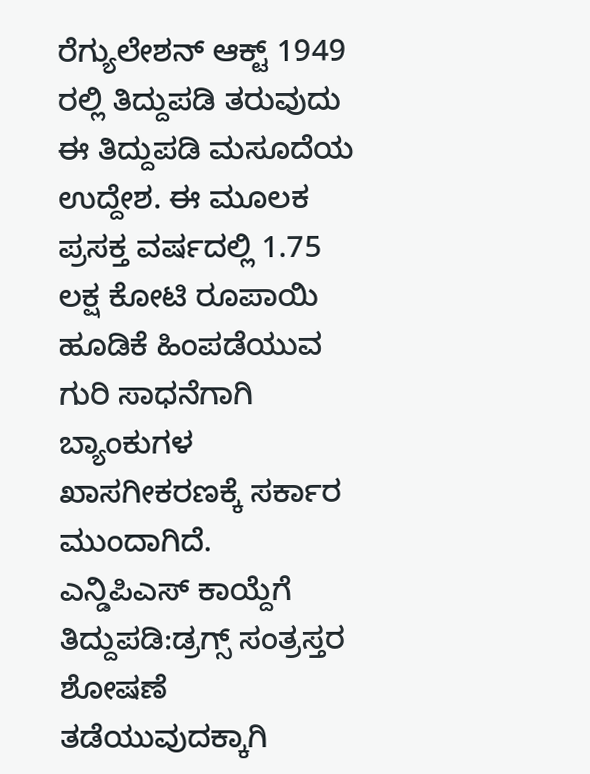ರೆಗ್ಯುಲೇಶನ್ ಆಕ್ಟ್ 1949 ರಲ್ಲಿ ತಿದ್ದುಪಡಿ ತರುವುದು ಈ ತಿದ್ದುಪಡಿ ಮಸೂದೆಯ ಉದ್ದೇಶ. ಈ ಮೂಲಕ ಪ್ರಸಕ್ತ ವರ್ಷದಲ್ಲಿ 1.75 ಲಕ್ಷ ಕೋಟಿ ರೂಪಾಯಿ ಹೂಡಿಕೆ ಹಿಂಪಡೆಯುವ ಗುರಿ ಸಾಧನೆಗಾಗಿ ಬ್ಯಾಂಕುಗಳ ಖಾಸಗೀಕರಣಕ್ಕೆ ಸರ್ಕಾರ ಮುಂದಾಗಿದೆ.
ಎನ್ಡಿಪಿಎಸ್ ಕಾಯ್ದೆಗೆ ತಿದ್ದುಪಡಿ:ಡ್ರಗ್ಸ್ ಸಂತ್ರಸ್ತರ ಶೋಷಣೆ ತಡೆಯುವುದಕ್ಕಾಗಿ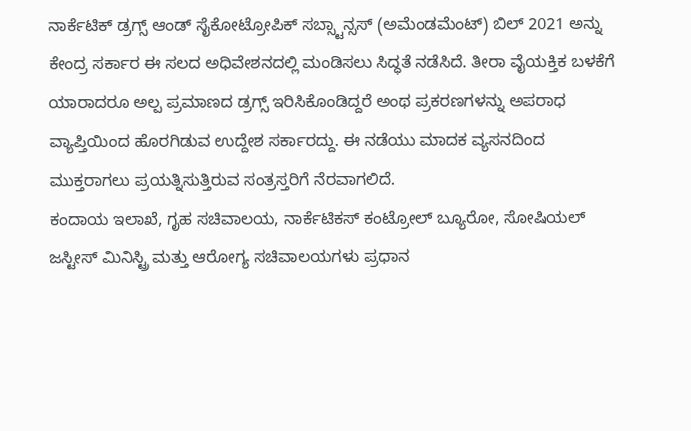ನಾರ್ಕೆಟಿಕ್ ಡ್ರಗ್ಸ್ ಆಂಡ್ ಸೈಕೋಟ್ರೋಪಿಕ್ ಸಬ್ಸ್ಟಾನ್ಸಸ್ (ಅಮೆಂಡಮೆಂಟ್) ಬಿಲ್ 2021 ಅನ್ನು ಕೇಂದ್ರ ಸರ್ಕಾರ ಈ ಸಲದ ಅಧಿವೇಶನದಲ್ಲಿ ಮಂಡಿಸಲು ಸಿದ್ಧತೆ ನಡೆಸಿದೆ. ತೀರಾ ವೈಯಕ್ತಿಕ ಬಳಕೆಗೆ ಯಾರಾದರೂ ಅಲ್ಪ ಪ್ರಮಾಣದ ಡ್ರಗ್ಸ್ ಇರಿಸಿಕೊಂಡಿದ್ದರೆ ಅಂಥ ಪ್ರಕರಣಗಳನ್ನು ಅಪರಾಧ ವ್ಯಾಪ್ತಿಯಿಂದ ಹೊರಗಿಡುವ ಉದ್ದೇಶ ಸರ್ಕಾರದ್ದು. ಈ ನಡೆಯು ಮಾದಕ ವ್ಯಸನದಿಂದ ಮುಕ್ತರಾಗಲು ಪ್ರಯತ್ನಿಸುತ್ತಿರುವ ಸಂತ್ರಸ್ತರಿಗೆ ನೆರವಾಗಲಿದೆ.
ಕಂದಾಯ ಇಲಾಖೆ, ಗೃಹ ಸಚಿವಾಲಯ, ನಾರ್ಕೆಟಿಕಸ್ ಕಂಟ್ರೋಲ್ ಬ್ಯೂರೋ, ಸೋಷಿಯಲ್ ಜಸ್ಟೀಸ್ ಮಿನಿಸ್ಟ್ರಿ ಮತ್ತು ಆರೋಗ್ಯ ಸಚಿವಾಲಯಗಳು ಪ್ರಧಾನ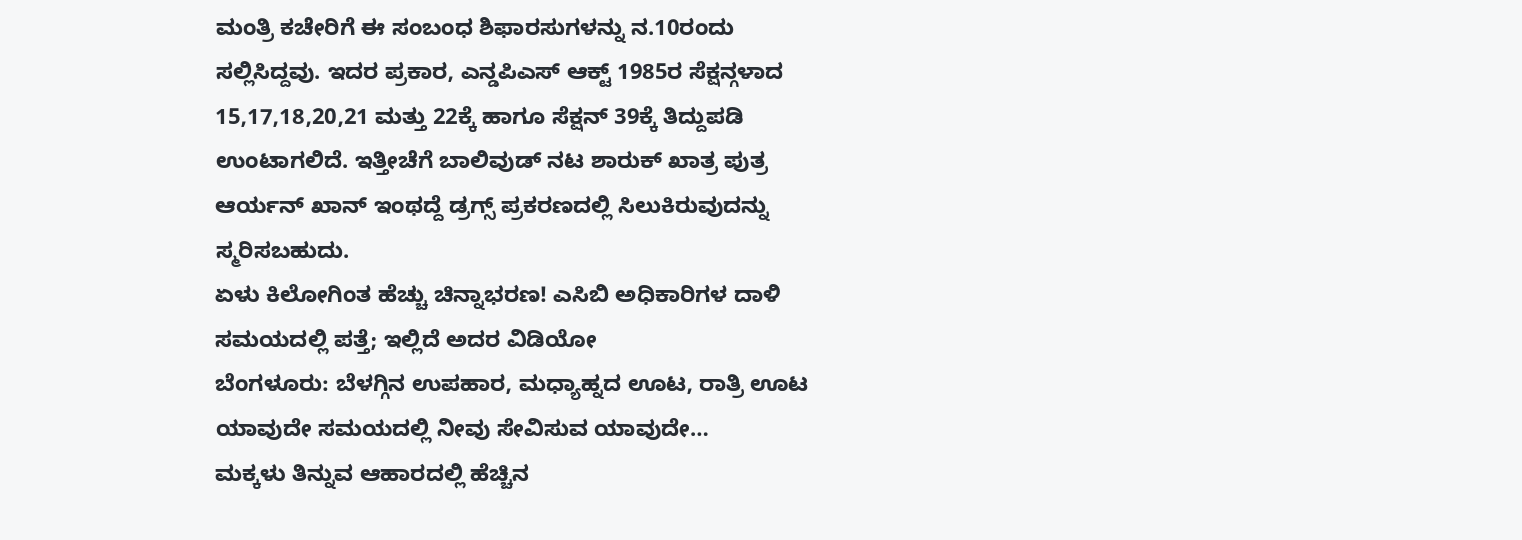ಮಂತ್ರಿ ಕಚೇರಿಗೆ ಈ ಸಂಬಂಧ ಶಿಫಾರಸುಗಳನ್ನು ನ.10ರಂದು ಸಲ್ಲಿಸಿದ್ದವು. ಇದರ ಪ್ರಕಾರ, ಎನ್ಡಪಿಎಸ್ ಆಕ್ಟ್ 1985ರ ಸೆಕ್ಷನ್ಗಳಾದ 15,17,18,20,21 ಮತ್ತು 22ಕ್ಕೆ ಹಾಗೂ ಸೆಕ್ಷನ್ 39ಕ್ಕೆ ತಿದ್ದುಪಡಿ ಉಂಟಾಗಲಿದೆ. ಇತ್ತೀಚೆಗೆ ಬಾಲಿವುಡ್ ನಟ ಶಾರುಕ್ ಖಾತ್ರ ಪುತ್ರ ಆರ್ಯನ್ ಖಾನ್ ಇಂಥದ್ದೆ ಡ್ರಗ್ಸ್ ಪ್ರಕರಣದಲ್ಲಿ ಸಿಲುಕಿರುವುದನ್ನು ಸ್ಮರಿಸಬಹುದು.
ಏಳು ಕಿಲೋಗಿಂತ ಹೆಚ್ಚು ಚಿನ್ನಾಭರಣ! ಎಸಿಬಿ ಅಧಿಕಾರಿಗಳ ದಾಳಿ ಸಮಯದಲ್ಲಿ ಪತ್ತೆ; ಇಲ್ಲಿದೆ ಅದರ ವಿಡಿಯೋ
ಬೆಂಗಳೂರು: ಬೆಳಗ್ಗಿನ ಉಪಹಾರ, ಮಧ್ಯಾಹ್ನದ ಊಟ, ರಾತ್ರಿ ಊಟ ಯಾವುದೇ ಸಮಯದಲ್ಲಿ ನೀವು ಸೇವಿಸುವ ಯಾವುದೇ…
ಮಕ್ಕಳು ತಿನ್ನುವ ಆಹಾರದಲ್ಲಿ ಹೆಚ್ಚಿನ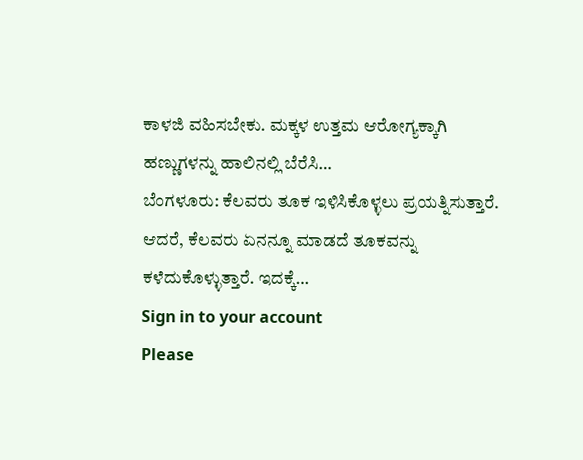ಕಾಳಜಿ ವಹಿಸಬೇಕು. ಮಕ್ಕಳ ಉತ್ತಮ ಆರೋಗ್ಯಕ್ಕಾಗಿ ಹಣ್ಣುಗಳನ್ನು ಹಾಲಿನಲ್ಲಿ ಬೆರೆಸಿ…
ಬೆಂಗಳೂರು: ಕೆಲವರು ತೂಕ ಇಳಿಸಿಕೊಳ್ಳಲು ಪ್ರಯತ್ನಿಸುತ್ತಾರೆ. ಆದರೆ, ಕೆಲವರು ಏನನ್ನೂ ಮಾಡದೆ ತೂಕವನ್ನು ಕಳೆದುಕೊಳ್ಳುತ್ತಾರೆ. ಇದಕ್ಕೆ…
Sign in to your account
Please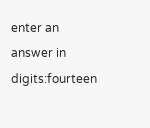enter an answer in digits:fourteen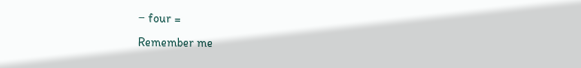− four =
Remember me